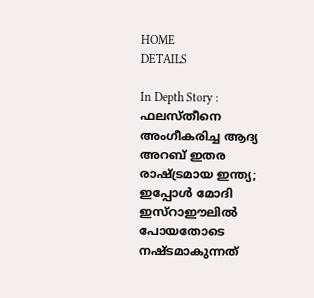HOME
DETAILS

In Depth Story : ഫലസ്തീനെ അംഗീകരിച്ച ആദ്യ അറബ് ഇതര രാഷ്ട്രമായ ഇന്ത്യ; ഇപ്പോൾ മോദി ഇസ്റാഈലിൽ പോയതോടെ നഷ്ടമാകുന്നത്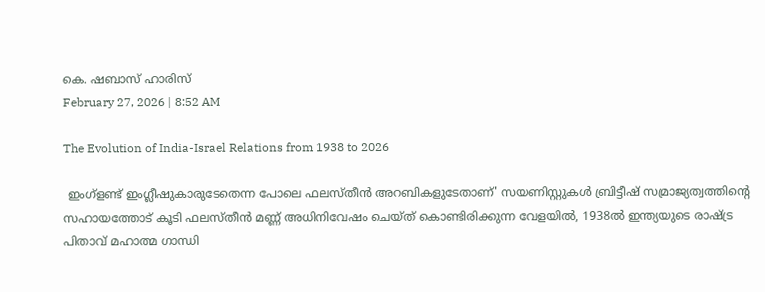കെ. ഷബാസ് ഹാരിസ്
February 27, 2026 | 8:52 AM

The Evolution of India-Israel Relations from 1938 to 2026

 ഇംഗ്ളണ്ട്‌ ഇംഗ്ലീഷുകാരുടേതെന്ന പോലെ ഫലസ്തീന്‍ അറബികളുടേതാണ്' സയണിസ്റ്റുകള്‍ ബ്രിട്ടീഷ് സമ്രാജ്യത്വത്തിന്റെ സഹായത്തോട് കൂടി ഫലസ്തീന്‍ മണ്ണ് അധിനിവേഷം ചെയ്ത് കൊണ്ടിരിക്കുന്ന വേളയില്‍, 1938ല്‍ ഇന്ത്യയുടെ രാഷ്ട്ര പിതാവ് മഹാത്മ ഗാന്ധി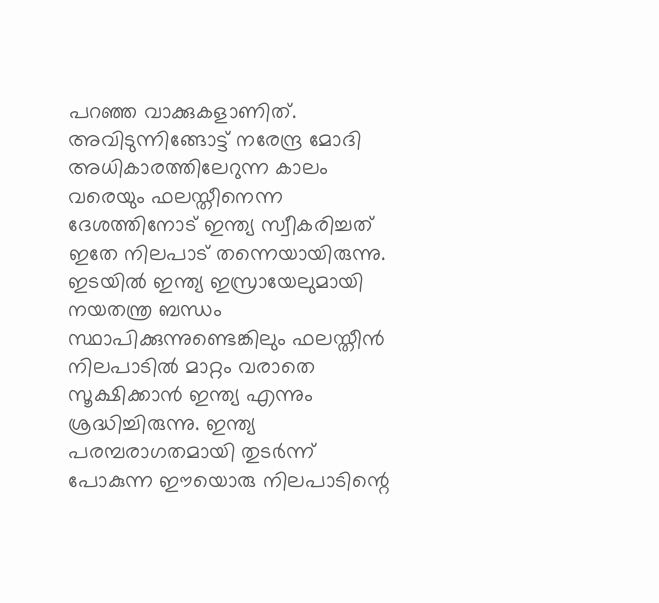പറഞ്ഞ വാക്കുകളാണിത്. അവിടുന്നിങ്ങോട്ട് നരേന്ദ്ര മോദി അധികാരത്തിലേറുന്ന കാലം വരെയും ഫലസ്തീനെന്ന ദേശത്തിനോട് ഇന്ത്യ സ്വീകരിച്ചത് ഇതേ നിലപാട് തന്നെയായിരുന്നു. ഇടയില്‍ ഇന്ത്യ ഇസ്രായേലുമായി നയതന്ത്ര ബന്ധം സ്ഥാപിക്കുന്നുണ്ടെങ്കിലും ഫലസ്തീന്‍ നിലപാടില്‍ മാറ്റം വരാതെ സൂക്ഷിക്കാന്‍ ഇന്ത്യ എന്നും ശ്രദ്ധിച്ചിരുന്നു. ഇന്ത്യ പരമ്പരാഗതമായി തുടര്‍ന്ന് പോകുന്ന ഈയൊരു നിലപാടിന്റെ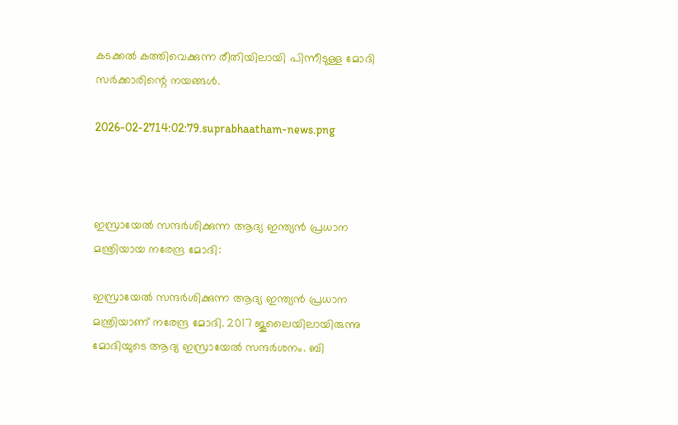കടക്കല്‍ കത്തിവെക്കുന്ന രീതിയിലായി പിന്നീടുള്ള മോദി സർക്കാരിന്റെ നയങ്ങൾ.

2026-02-2714:02:79.suprabhaatham-news.png



ഇസ്രായേല്‍ സന്ദര്‍ശിക്കുന്ന ആദ്യ ഇന്ത്യന്‍ പ്രധാന മന്ത്രിയായ നരേന്ദ്ര മോദി:

ഇസ്രായേല്‍ സന്ദര്‍ശിക്കുന്ന ആദ്യ ഇന്ത്യന്‍ പ്രധാന മന്ത്രിയാണ് നരേന്ദ്ര മോദി. 2017 ജൂലൈയിലായിരുന്നു മോദിയുടെ ആദ്യ ഇസ്രായേല്‍ സന്ദര്‍ശനം. ബി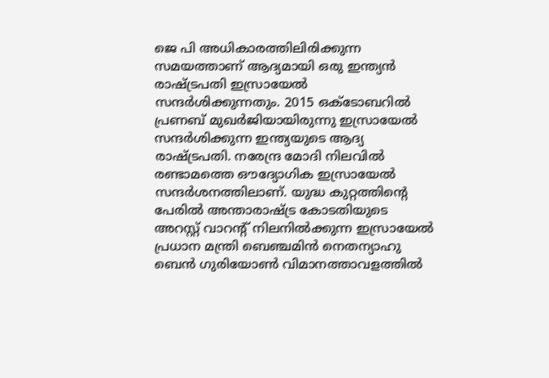ജെ പി അധികാരത്തിലിരിക്കുന്ന സമയത്താണ് ആദ്യമായി ഒരു ഇന്ത്യന്‍ രാഷ്ട്രപതി ഇസ്രായേല്‍ സന്ദര്‍ശിക്കുന്നതും. 2015 ഒക്ടോബറില്‍ പ്രണബ് മുഖര്‍ജിയായിരുന്നു ഇസ്രായേല്‍ സന്ദര്‍ശിക്കുന്ന ഇന്ത്യയുടെ ആദ്യ രാഷ്ട്രപതി. നരേന്ദ്ര മോദി നിലവില്‍ രണ്ടാമത്തെ ഔദ്യോഗിക ഇസ്രായേല്‍ സന്ദര്‍ശനത്തിലാണ്. യുദ്ധ കുറ്റത്തിന്റെ പേരില്‍ അന്താരാഷ്ട്ര കോടതിയുടെ അറസ്റ്റ് വാറന്റ് നിലനില്‍ക്കുന്ന ഇസ്രായേല്‍ പ്രധാന മന്ത്രി ബെഞ്ചമിന്‍ നെതന്യാഹു ബെന്‍ ഗുരിയോണ്‍ വിമാനത്താവളത്തില്‍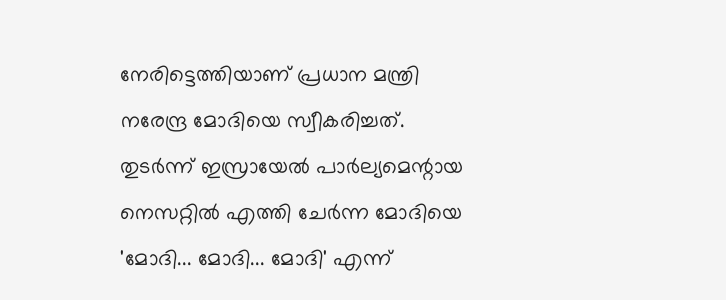നേരിട്ടെത്തിയാണ് പ്രധാന മന്ത്രി നരേന്ദ്ര മോദിയെ സ്വീകരിച്ചത്. തുടര്‍ന്ന് ഇസ്രായേല്‍ പാര്‍ല്യമെന്റായ നെസറ്റില്‍ എത്തി ചേര്‍ന്ന മോദിയെ 'മോദി... മോദി... മോദി' എന്ന്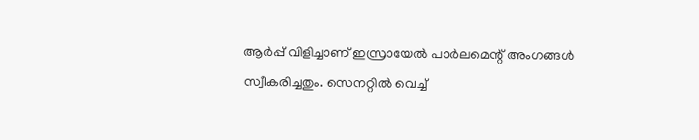ആര്‍പ്പ് വിളിച്ചാണ് ഇസ്രായേല്‍ പാര്‍ലമെന്റ് അംഗങ്ങള്‍ സ്വീകരിച്ചതും. സെനറ്റില്‍ വെച്ച്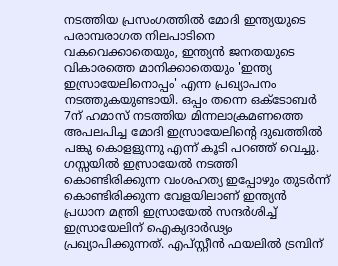നടത്തിയ പ്രസംഗത്തില്‍ മോദി ഇന്ത്യയുടെ പരാമ്പരാഗത നിലപാടിനെ വകവെക്കാതെയും, ഇന്ത്യന്‍ ജനതയുടെ വികാരത്തെ മാനിക്കാതെയും 'ഇന്ത്യ ഇസ്രായേലിനൊപ്പം' എന്ന പ്രഖ്യാപനം നടത്തുകയുണ്ടായി. ഒപ്പം തന്നെ ഒക്ടോബര്‍ 7ന് ഹമാസ് നടത്തിയ മിന്നലാക്രമണത്തെ അപലപിച്ച മോദി ഇസ്രായേലിന്റെ ദുഖത്തില്‍ പങ്കു കൊളളുന്നു എന്ന് കൂടി പറഞ്ഞ് വെച്ചു. ഗസ്സയില്‍ ഇസ്രായേല്‍ നടത്തി കൊണ്ടിരിക്കുന്ന വംശഹത്യ ഇപ്പോഴും തുടര്‍ന്ന് കൊണ്ടിരിക്കുന്ന വേളയിലാണ് ഇന്ത്യൻ പ്രധാന മന്ത്രി ഇസ്രായേല്‍ സന്ദര്‍ശിച്ച് ഇസ്രായേലിന് ഐക്യദാര്‍ഢ്യം പ്രഖ്യാപിക്കുന്നത്. എപ്സ്റ്റീന്‍ ഫയലില്‍ ട്രമ്പിന്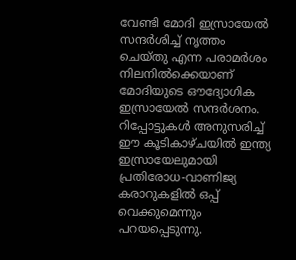വേണ്ടി മോദി ഇസ്രായേല്‍ സന്ദര്‍ശിച്ച് നൃത്തം ചെയ്തു എന്ന പരാമര്‍ശം നിലനില്‍ക്കെയാണ് മോദിയുടെ ഔദ്യോഗിക ഇസ്രായേല്‍ സന്ദര്‍ശനം. റിപ്പോട്ടുകള്‍ അനുസരിച്ച് ഈ കൂടികാഴ്ചയില്‍ ഇന്ത്യ ഇസ്രായേലുമായി പ്രതിരോധ-വാണിജ്യ കരാറുകളില്‍ ഒപ്പ് വെക്കുമെന്നും പറയപ്പെടുന്നു.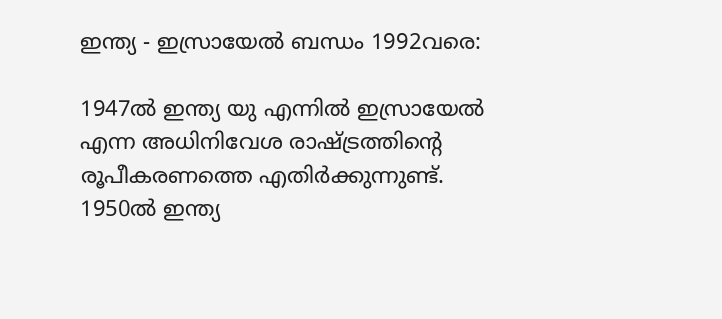ഇന്ത്യ - ഇസ്രായേല്‍ ബന്ധം 1992വരെ:

1947ല്‍ ഇന്ത്യ യു എന്നില്‍ ഇസ്രായേല്‍ എന്ന അധിനിവേശ രാഷ്ട്രത്തിന്റെ രൂപീകരണത്തെ എതിര്‍ക്കുന്നുണ്ട്. 1950ല്‍ ഇന്ത്യ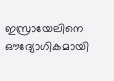ഇസ്രായേലിനെ ഔദ്യോഗികമായി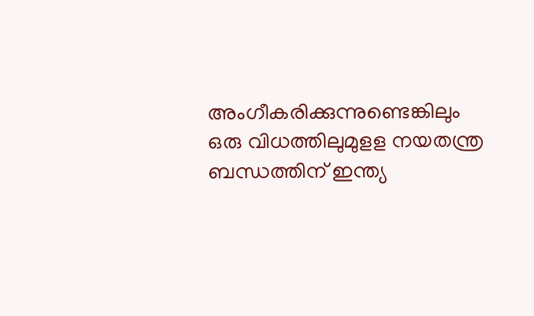അംഗീകരിക്കുന്നുണ്ടെങ്കിലും ഒരു വിധത്തിലുമുളള നയതന്ത്ര ബന്ധത്തിന് ഇന്ത്യ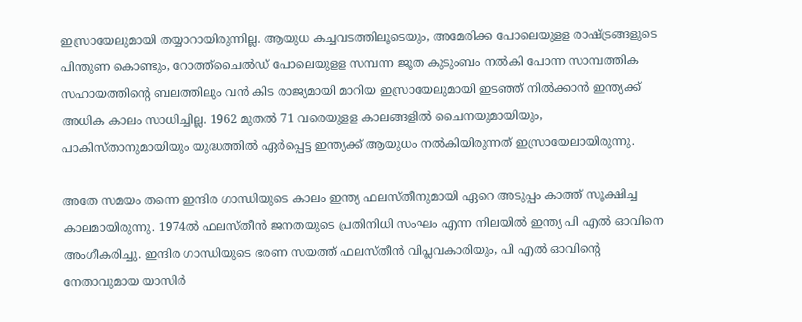ഇസ്രായേലുമായി തയ്യാറായിരുന്നില്ല. ആയുധ കച്ചവടത്തിലൂടെയും, അമേരിക്ക പോലെയുളള രാഷ്ട്രങ്ങളുടെ പിന്തുണ കൊണ്ടും, റോത്ത്‌ചൈല്‍ഡ് പോലെയുളള സമ്പന്ന ജൂത കുടുംബം നല്‍കി പോന്ന സാമ്പത്തിക സഹായത്തിന്റെ ബലത്തിലും വന്‍ കിട രാജ്യമായി മാറിയ ഇസ്രായേലുമായി ഇടഞ്ഞ് നില്‍ക്കാന്‍ ഇന്ത്യക്ക് അധിക കാലം സാധിച്ചില്ല. 1962 മുതല്‍ 71 വരെയുളള കാലങ്ങളില്‍ ചൈനയുമായിയും, പാകിസ്താനുമായിയും യുദ്ധത്തില്‍ ഏര്‍പ്പെട്ട ഇന്ത്യക്ക് ആയുധം നല്‍കിയിരുന്നത് ഇസ്രായേലായിരുന്നു.

അതേ സമയം തന്നെ ഇന്ദിര ഗാന്ധിയുടെ കാലം ഇന്ത്യ ഫലസ്തീനുമായി ഏറെ അടുപ്പം കാത്ത് സൂക്ഷിച്ച കാലമായിരുന്നു. 1974ല്‍ ഫലസ്തീന്‍ ജനതയുടെ പ്രതിനിധി സംഘം എന്ന നിലയില്‍ ഇന്ത്യ പി എല്‍ ഓവിനെ അംഗീകരിച്ചു. ഇന്ദിര ഗാന്ധിയുടെ ഭരണ സയത്ത് ഫലസ്തീന്‍ വിപ്ലവകാരിയും, പി എല്‍ ഓവിന്റെ നേതാവുമായ യാസിര്‍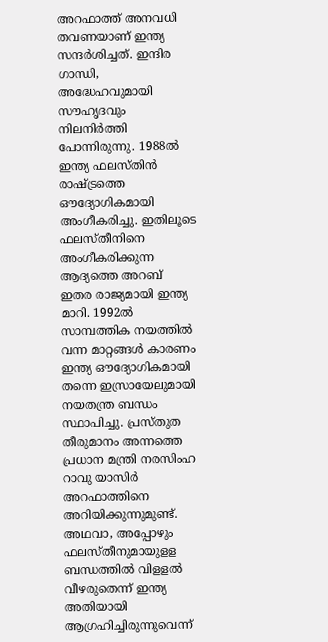അറഫാത്ത് അനവധി തവണയാണ് ഇന്ത്യ സന്ദര്‍ശിച്ചത്. ഇന്ദിര ഗാന്ധി, അദ്ധേഹവുമായി സൗഹൃദവും നിലനിര്‍ത്തി പോന്നിരുന്നു. 1988ല്‍ ഇന്ത്യ ഫലസ്തിന്‍ രാഷ്ട്രത്തെ ഔദ്യോഗികമായി അംഗീകരിച്ചു. ഇതിലൂടെ ഫലസ്തീനിനെ അംഗീകരിക്കുന്ന ആദ്യത്തെ അറബ് ഇതര രാജ്യമായി ഇന്ത്യ മാറി. 1992ല്‍ സാമ്പത്തിക നയത്തില്‍ വന്ന മാറ്റങ്ങള്‍ കാരണം ഇന്ത്യ ഔദ്യോഗികമായി തന്നെ ഇസ്രായേലുമായി നയതന്ത്ര ബന്ധം സ്ഥാപിച്ചു. പ്രസ്തുത തീരുമാനം അന്നത്തെ പ്രധാന മന്ത്രി നരസിംഹ റാവു യാസിര്‍ അറഫാത്തിനെ അറിയിക്കുന്നുമുണ്ട്. അഥവാ, അപ്പോഴും ഫലസ്തീനുമായുളള ബന്ധത്തില്‍ വിളളല്‍ വീഴരുതെന്ന് ഇന്ത്യ അതിയായി ആഗ്രഹിച്ചിരുന്നുവെന്ന്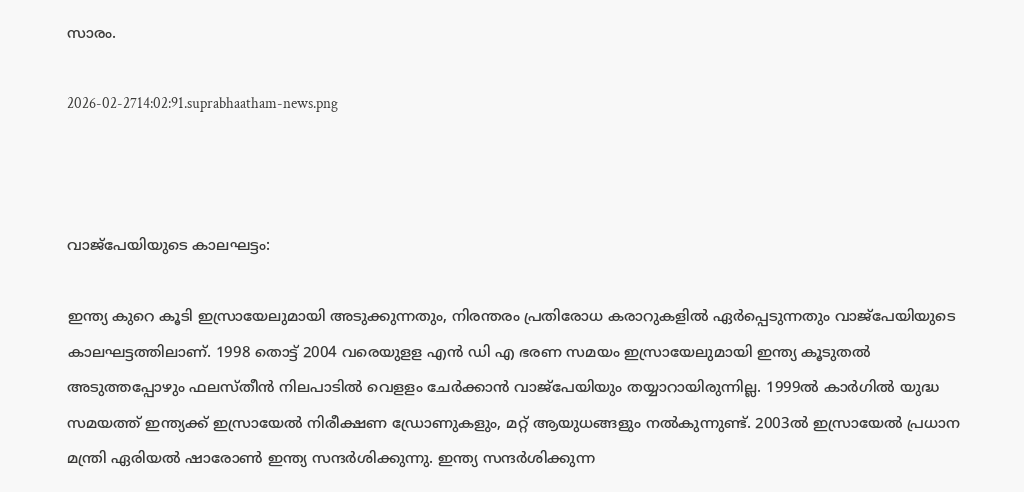സാരം.

2026-02-2714:02:91.suprabhaatham-news.png



വാജ്‌പേയിയുടെ കാലഘട്ടം:

ഇന്ത്യ കുറെ കൂടി ഇസ്രായേലുമായി അടുക്കുന്നതും, നിരന്തരം പ്രതിരോധ കരാറുകളില്‍ ഏര്‍പ്പെടുന്നതും വാജ്‌പേയിയുടെ കാലഘട്ടത്തിലാണ്. 1998 തൊട്ട് 2004 വരെയുളള എന്‍ ഡി എ ഭരണ സമയം ഇസ്രായേലുമായി ഇന്ത്യ കൂടുതല്‍ അടുത്തപ്പോഴും ഫലസ്തീന്‍ നിലപാടില്‍ വെളളം ചേര്‍ക്കാന്‍ വാജ്‌പേയിയും തയ്യാറായിരുന്നില്ല. 1999ല്‍ കാര്‍ഗില്‍ യുദ്ധ സമയത്ത് ഇന്ത്യക്ക് ഇസ്രായേല്‍ നിരീക്ഷണ ഡ്രോണുകളും, മറ്റ് ആയുധങ്ങളും നല്‍കുന്നുണ്ട്. 2003ല്‍ ഇസ്രായേല്‍ പ്രധാന മന്ത്രി ഏരിയല്‍ ഷാരോണ്‍ ഇന്ത്യ സന്ദര്‍ശിക്കുന്നു. ഇന്ത്യ സന്ദര്‍ശിക്കുന്ന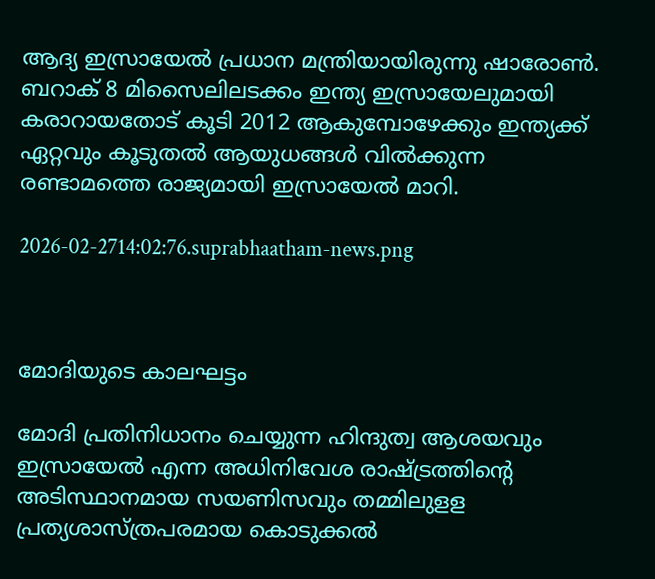ആദ്യ ഇസ്രായേല്‍ പ്രധാന മന്ത്രിയായിരുന്നു ഷാരോണ്‍. ബറാക് 8 മിസൈലിലടക്കം ഇന്ത്യ ഇസ്രായേലുമായി കരാറായതോട് കൂടി 2012 ആകുമ്പോഴേക്കും ഇന്ത്യക്ക് ഏറ്റവും കൂടുതല്‍ ആയുധങ്ങള്‍ വില്‍ക്കുന്ന രണ്ടാമത്തെ രാജ്യമായി ഇസ്രായേല്‍ മാറി.

2026-02-2714:02:76.suprabhaatham-news.png



മോദിയുടെ കാലഘട്ടം

മോദി പ്രതിനിധാനം ചെയ്യുന്ന ഹിന്ദുത്വ ആശയവും ഇസ്രായേല്‍ എന്ന അധിനിവേശ രാഷ്ട്രത്തിന്റെ അടിസ്ഥാനമായ സയണിസവും തമ്മിലുളള പ്രത്യശാസ്ത്രപരമായ കൊടുക്കല്‍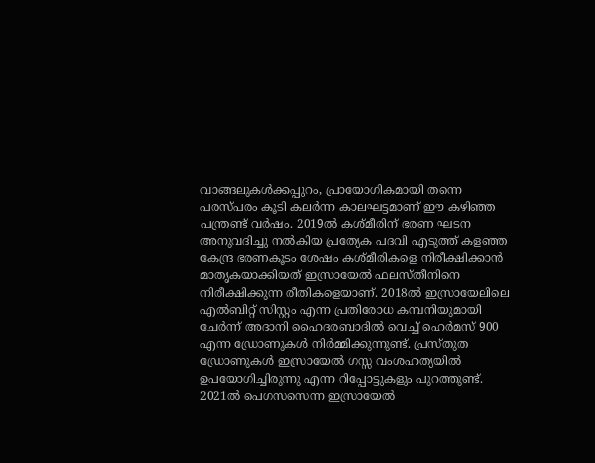വാങ്ങലുകള്‍ക്കപ്പുറം, പ്രായോഗികമായി തന്നെ പരസ്പരം കൂടി കലര്‍ന്ന കാലഘട്ടമാണ് ഈ കഴിഞ്ഞ പന്ത്രണ്ട് വര്‍ഷം. 2019ല്‍ കശ്മീരിന് ഭരണ ഘടന അനുവദിച്ചു നല്‍കിയ പ്രത്യേക പദവി എടുത്ത് കളഞ്ഞ കേന്ദ്ര ഭരണകൂടം ശേഷം കശ്മീരികളെ നിരീക്ഷിക്കാന്‍ മാതൃകയാക്കിയത് ഇസ്രായേല്‍ ഫലസ്തീനിനെ നിരീക്ഷിക്കുന്ന രീതികളെയാണ്. 2018ല്‍ ഇസ്രായേലിലെ എല്‍ബിറ്റ് സിസ്റ്റം എന്ന പ്രതിരോധ കമ്പനിയുമായി ചേര്‍ന്ന് അദാനി ഹൈദരബാദില്‍ വെച്ച് ഹെര്‍മസ് 900 എന്ന ഡ്രോണുകള്‍ നിര്‍മ്മിക്കുന്നുണ്ട്. പ്രസ്തുത ഡ്രോണുകള്‍ ഇസ്രായേല്‍ ഗസ്സ വംശഹത്യയില്‍ ഉപയോഗിച്ചിരുന്നു എന്ന റിപ്പോട്ടുകളും പുറത്തുണ്ട്. 2021ല്‍ പെഗസസെന്ന ഇസ്രായേല്‍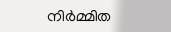നിര്‍മ്മിത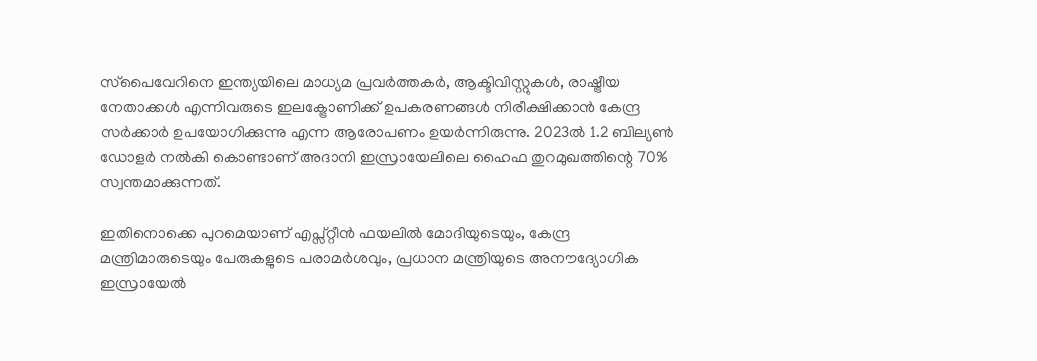സ്‌പൈവേറിനെ ഇന്ത്യയിലെ മാധ്യമ പ്രവര്‍ത്തകര്‍, ആക്ടിവിസ്റ്റുകള്‍, രാഷ്ട്രീയ നേതാക്കള്‍ എന്നിവരുടെ ഇലക്ട്രോണിക്ക് ഉപകരണങ്ങള്‍ നിരീക്ഷിക്കാന്‍ കേന്ദ്ര സര്‍ക്കാര്‍ ഉപയോഗിക്കുന്നു എന്ന ആരോപണം ഉയര്‍ന്നിരുന്നു. 2023ല്‍ 1.2 ബില്യണ്‍ ഡോളര്‍ നല്‍കി കൊണ്ടാണ് അദാനി ഇസ്രായേലിലെ ഹൈഫ തുറമുഖത്തിന്റെ 70% സ്വന്തമാക്കുന്നത്.

ഇതിനൊക്കെ പുറമെയാണ് എപ്സ്റ്റീന്‍ ഫയലില്‍ മോദിയുടെയും, കേന്ദ്ര മന്ത്രിമാരുടെയും പേരുകളുടെ പരാമര്‍ശവും, പ്രധാന മന്ത്രിയുടെ അനൗദ്യോഗിക ഇസ്രായേല്‍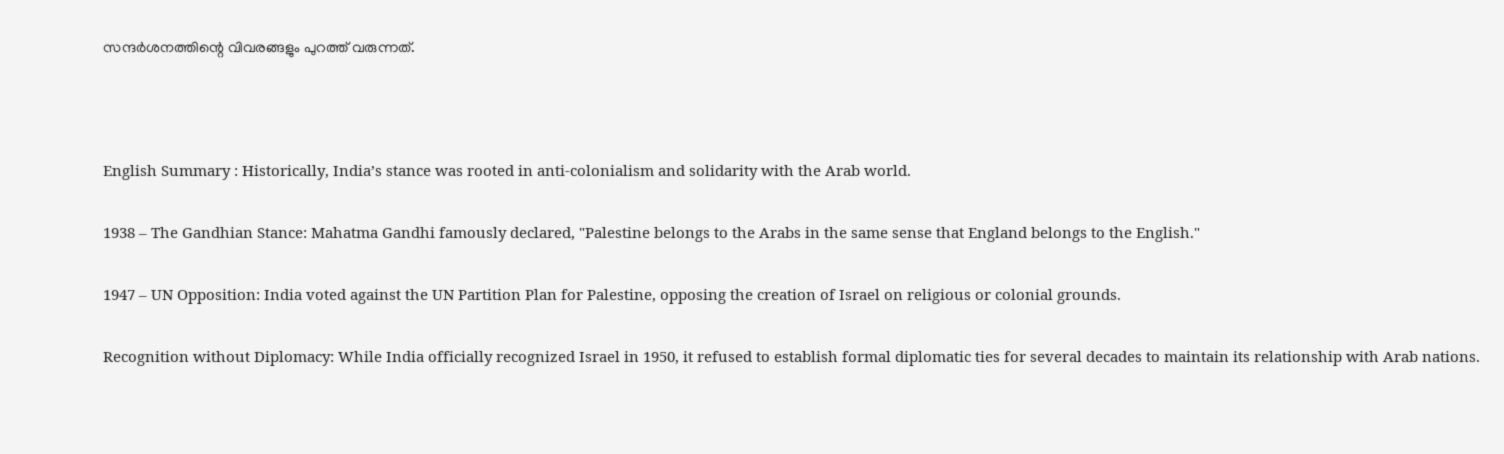സന്ദര്‍ശനത്തിന്റെ വിവരങ്ങളും പുറത്ത് വരുന്നത്.



English Summary : Historically, India’s stance was rooted in anti-colonialism and solidarity with the Arab world.

1938 – The Gandhian Stance: Mahatma Gandhi famously declared, "Palestine belongs to the Arabs in the same sense that England belongs to the English."

1947 – UN Opposition: India voted against the UN Partition Plan for Palestine, opposing the creation of Israel on religious or colonial grounds.

Recognition without Diplomacy: While India officially recognized Israel in 1950, it refused to establish formal diplomatic ties for several decades to maintain its relationship with Arab nations.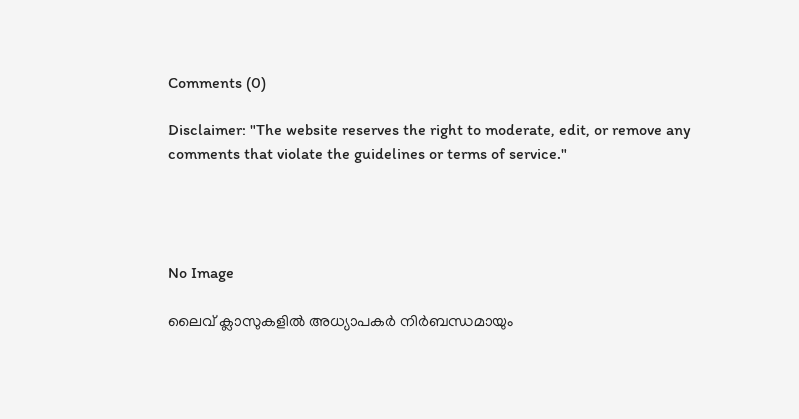Comments (0)

Disclaimer: "The website reserves the right to moderate, edit, or remove any comments that violate the guidelines or terms of service."




No Image

ലൈവ് ക്ലാസുകളിൽ അധ്യാപകർ നിർബന്ധമായും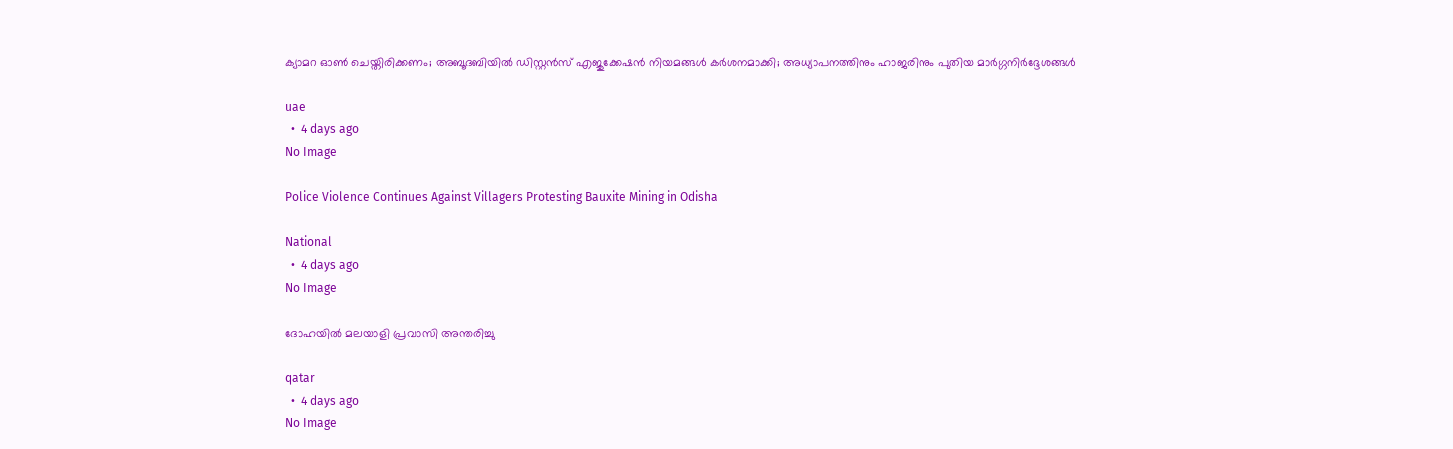ക്യാമറ ഓൺ ചെയ്തിരിക്കണം; അബൂദബിയിൽ ഡിസ്റ്റൻസ് എജുക്കേഷൻ നിയമങ്ങൾ കർശനമാക്കി; അധ്യാപനത്തിനും ഹാജരിനും പുതിയ മാർഗ്ഗനിർദ്ദേശങ്ങൾ

uae
  •  4 days ago
No Image

Police Violence Continues Against Villagers Protesting Bauxite Mining in Odisha

National
  •  4 days ago
No Image

ദോഹയിൽ മലയാളി പ്രവാസി അന്തരിച്ചു

qatar
  •  4 days ago
No Image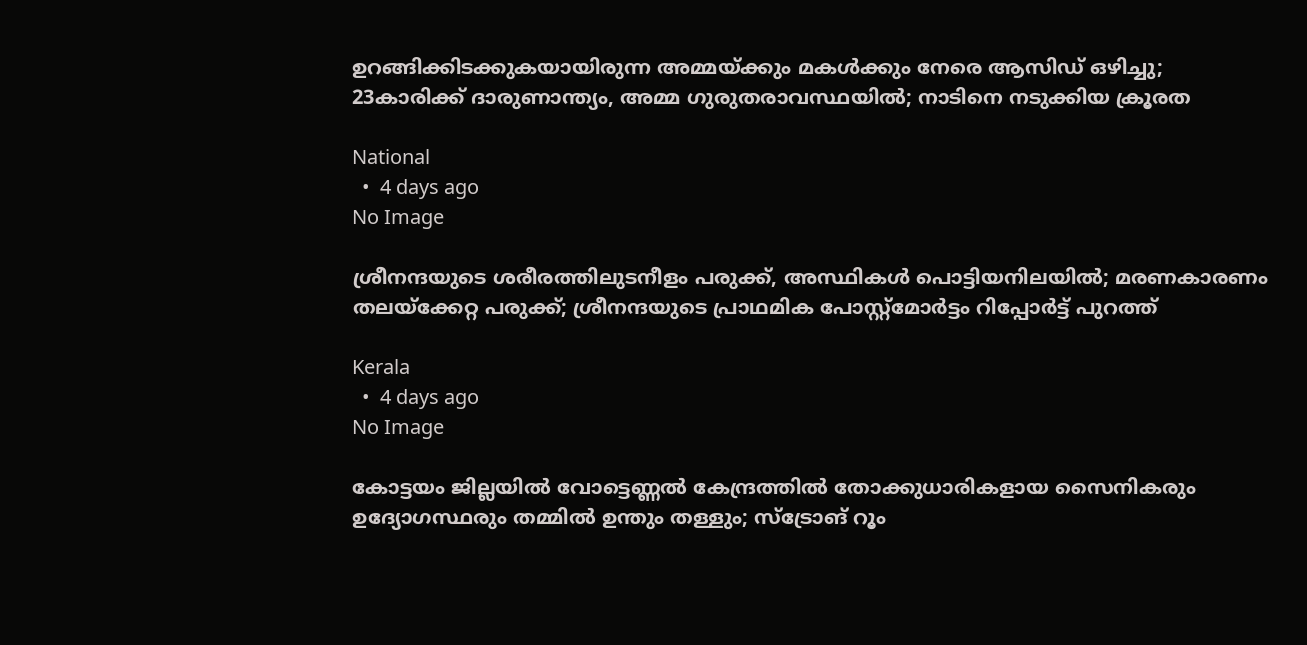ഉറങ്ങിക്കിടക്കുകയായിരുന്ന അമ്മയ്ക്കും മകള്‍ക്കും നേരെ ആസിഡ് ഒഴിച്ചു; 23കാരിക്ക് ദാരുണാന്ത്യം, അമ്മ ഗുരുതരാവസ്ഥയില്‍; നാടിനെ നടുക്കിയ ക്രൂരത

National
  •  4 days ago
No Image

ശ്രീനന്ദയുടെ ശരീരത്തിലുടനീളം പരുക്ക്, അസ്ഥികള്‍ പൊട്ടിയനിലയില്‍; മരണകാരണം തലയ്‌ക്കേറ്റ പരുക്ക്; ശ്രീനന്ദയുടെ പ്രാഥമിക പോസ്റ്റ്‌മോര്‍ട്ടം റിപ്പോര്‍ട്ട് പുറത്ത്

Kerala
  •  4 days ago
No Image

കോട്ടയം ജില്ലയില്‍ വോട്ടെണ്ണല്‍ കേന്ദ്രത്തില്‍ തോക്കുധാരികളായ സൈനികരും ഉദ്യോഗസ്ഥരും തമ്മില്‍ ഉന്തും തള്ളും; സ്‌ട്രോങ് റൂം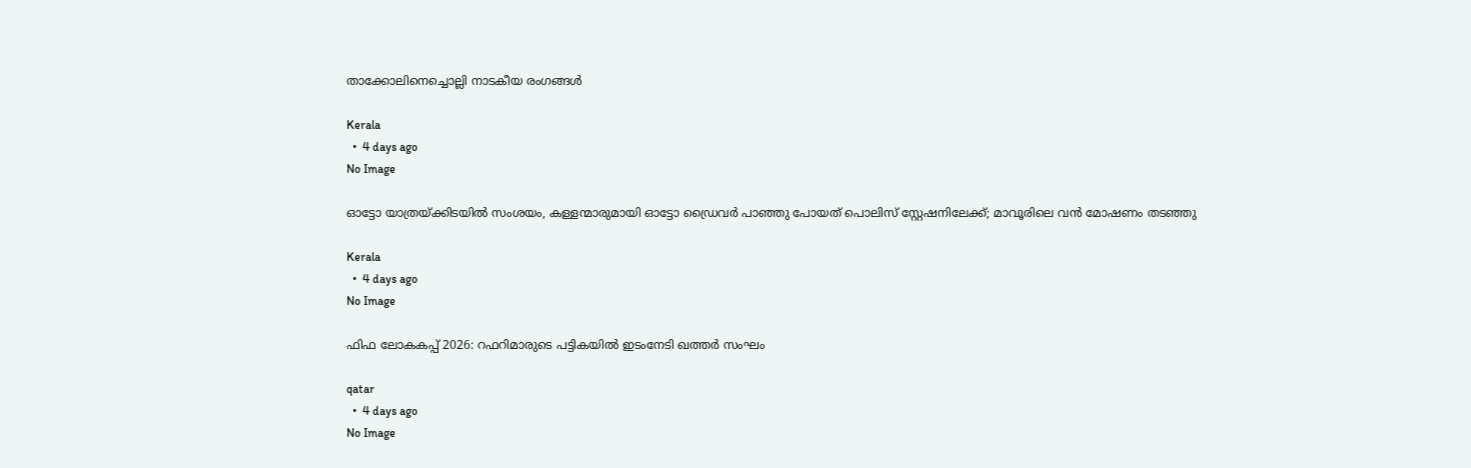താക്കോലിനെച്ചൊല്ലി നാടകീയ രംഗങ്ങള്‍

Kerala
  •  4 days ago
No Image

ഓട്ടോ യാത്രയ്ക്കിടയില്‍ സംശയം, കള്ളന്മാരുമായി ഓട്ടോ ഡ്രൈവര്‍ പാഞ്ഞു പോയത് പൊലിസ് സ്റ്റേഷനിലേക്ക്; മാവൂരിലെ വന്‍ മോഷണം തടഞ്ഞു

Kerala
  •  4 days ago
No Image

ഫിഫ ലോകകപ്പ് 2026: റഫറിമാരുടെ പട്ടികയിൽ ഇടംനേടി ഖത്തർ സംഘം

qatar
  •  4 days ago
No Image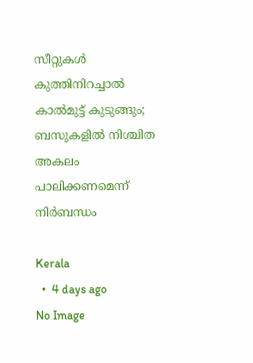സീറ്റുകള്‍ കുത്തിനിറച്ചാല്‍ കാല്‍മുട്ട് കുടുങ്ങും; ബസുകളില്‍ നിശ്ചിത അകലം പാലിക്കണമെന്ന് നിര്‍ബന്ധം

Kerala
  •  4 days ago
No Image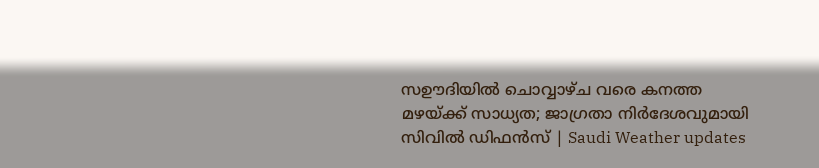സഊദിയിൽ ചൊവ്വാഴ്ച വരെ കനത്ത മഴയ്ക്ക് സാധ്യത; ജാഗ്രതാ നിർദേശവുമായി സിവിൽ ഡിഫൻസ് | Saudi Weather updates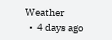Weather
  •  4 days ago